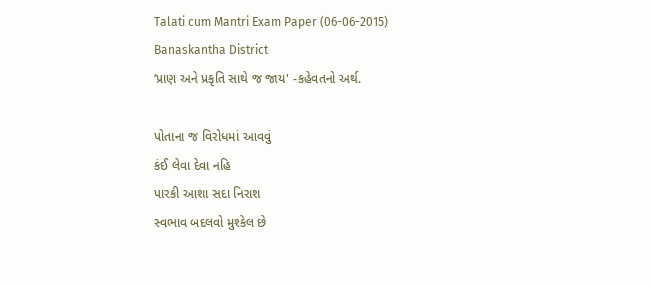Talati cum Mantri Exam Paper (06-06-2015) Banaskantha District
‘પ્રાણ અને પ્રકૃતિ સાથે જ જાય' -કહેવતનો અર્થ.

પોતાના જ વિરોધમાં આવવું
કંઈ લેવા દેવા નહિ
પારકી આશા સદા નિરાશ
સ્વભાવ બદલવો મુશ્કેલ છે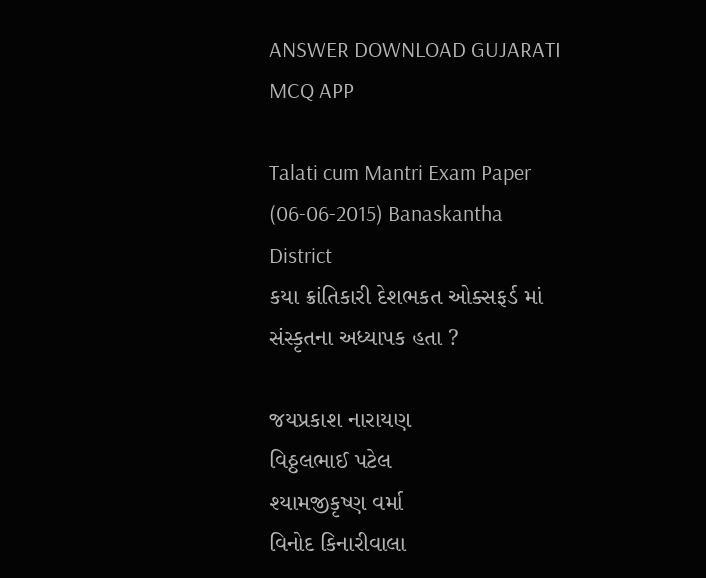ANSWER DOWNLOAD GUJARATI MCQ APP

Talati cum Mantri Exam Paper (06-06-2015) Banaskantha District
કયા ક્રાંતિકારી દેશભકત ઓક્સફર્ડ માં સંસ્કૃતના અધ્યાપક હતા ?

જયપ્રકાશ નારાયણ
વિઠ્ઠલભાઈ પટેલ
શ્યામજીકૃષ્ણ વર્મા
વિનોદ કિનારીવાલા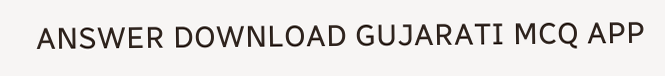ANSWER DOWNLOAD GUJARATI MCQ APP